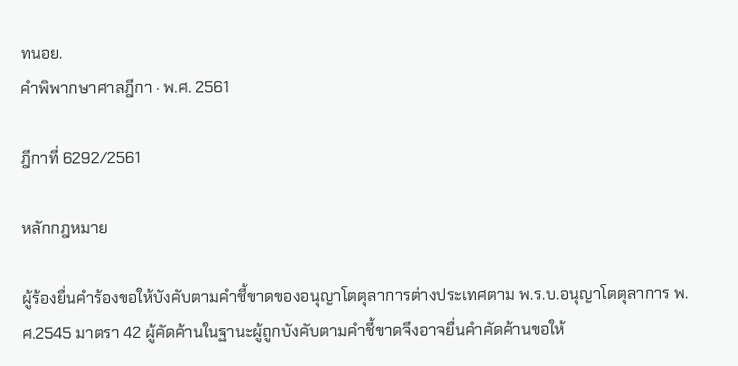ทนอย.
คำพิพากษาศาลฎีกา · พ.ศ. 2561

ฎีกาที่ 6292/2561

หลักกฎหมาย

ผู้ร้องยื่นคำร้องขอให้บังคับตามคำชี้ขาดของอนุญาโตตุลาการต่างประเทศตาม พ.ร.บ.อนุญาโตตุลาการ พ.ศ.2545 มาตรา 42 ผู้คัดค้านในฐานะผู้ถูกบังคับตามคำชี้ขาดจึงอาจยื่นคำคัดค้านขอให้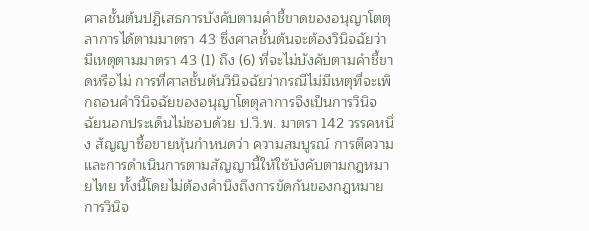ศาลชั้นต้นปฏิเสธการบังคับตามคำชี้ขาดของอนุญาโตตุลาการได้ตามมาตรา 43 ซึ่งศาลชั้นต้นจะต้องวินิจฉัยว่ามีเหตุตามมาตรา 43 (1) ถึง (6) ที่จะไม่บังคับตามคำชี้ขาดหรือไม่ การที่ศาลชั้นต้นวินิจฉัยว่ากรณีไม่มีเหตุที่จะเพิกถอนคำวินิจฉัยของอนุญาโตตุลาการจึงเป็นการวินิจฉัยนอกประเด็นไม่ชอบด้วย ป.วิ.พ. มาตรา 142 วรรคหนึ่ง สัญญาซื้อขายหุ้นกำหนดว่า ความสมบูรณ์ การตีความ และการดำเนินการตามสัญญานี้ให้ใช้บังคับตามกฎหมายไทย ทั้งนี้โดยไม่ต้องคำนึงถึงการขัดกันของกฎหมาย การวินิจ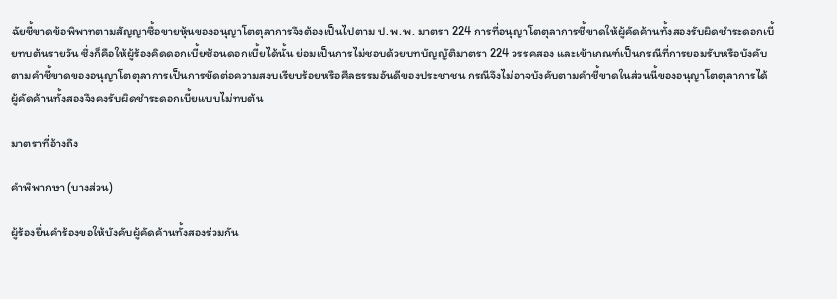ฉัยชี้ขาดข้อพิพาทตามสัญญาซื้อขายหุ้นของอนุญาโตตุลาการจึงต้องเป็นไปตาม ป.พ.พ. มาตรา 224 การที่อนุญาโตตุลาการชี้ขาดให้ผู้คัดค้านทั้งสองรับผิดชำระดอกเบี้ยทบต้นรายวัน ซึ่งก็คือให้ผู้ร้องคิดดอกเบี้ยซ้อนดอกเบี้ยได้นั้น ย่อมเป็นการไม่ชอบด้วยบทบัญญัติมาตรา 224 วรรคสอง และเข้าเกณฑ์เป็นกรณีที่การยอมรับหรือบังคับตามคำชี้ขาดของอนุญาโตตุลาการเป็นการขัดต่อความสงบเรียบร้อยหรือศีลธรรมอันดีของประชาชน กรณีจึงไม่อาจบังคับตามคำชี้ขาดในส่วนนี้ของอนุญาโตตุลาการได้ ผู้คัดค้านทั้งสองจึงคงรับผิดชำระดอกเบี้ยแบบไม่ทบต้น

มาตราที่อ้างถึง

คำพิพากษา (บางส่วน)

ผู้ร้องยื่นคำร้องขอให้บังคับผู้คัดค้านทั้งสองร่วมกัน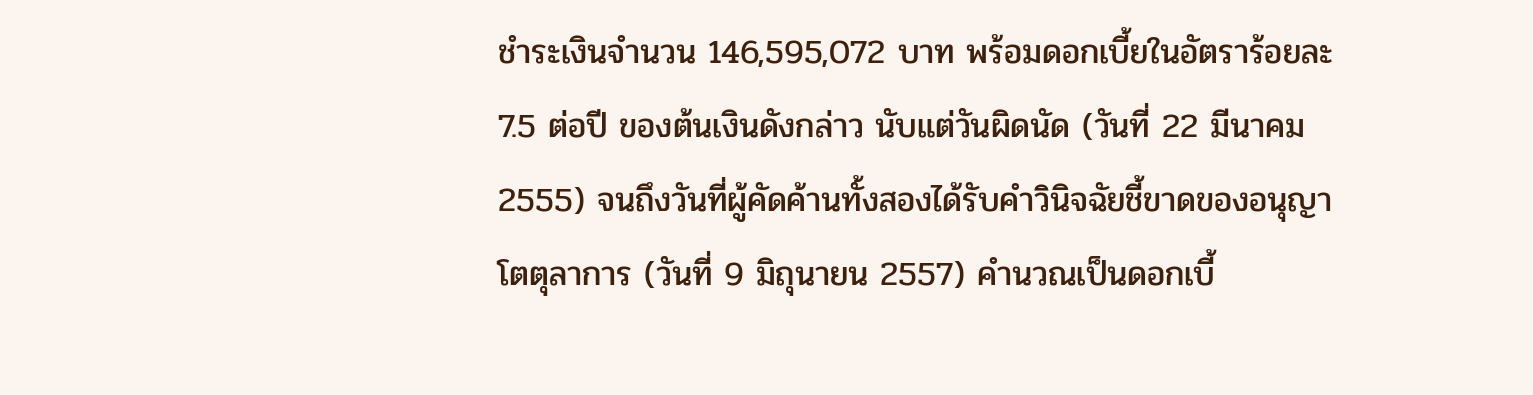ชำระเงินจำนวน 146,595,072 บาท พร้อมดอกเบี้ยในอัตราร้อยละ 7.5 ต่อปี ของต้นเงินดังกล่าว นับแต่วันผิดนัด (วันที่ 22 มีนาคม 2555) จนถึงวันที่ผู้คัดค้านทั้งสองได้รับคำวินิจฉัยชี้ขาดของอนุญาโตตุลาการ (วันที่ 9 มิถุนายน 2557) คำนวณเป็นดอกเบี้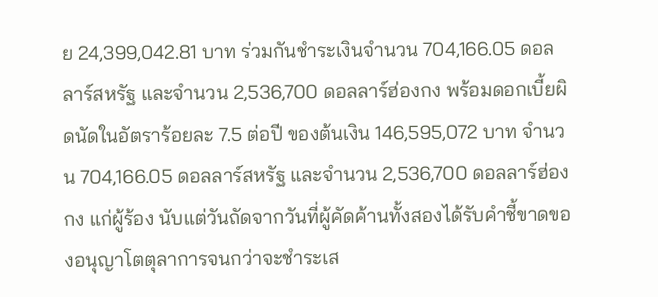ย 24,399,042.81 บาท ร่วมกันชำระเงินจำนวน 704,166.05 ดอลลาร์สหรัฐ และจำนวน 2,536,700 ดอลลาร์ฮ่องกง พร้อมดอกเบี้ยผิดนัดในอัตราร้อยละ 7.5 ต่อปี ของต้นเงิน 146,595,072 บาท จำนวน 704,166.05 ดอลลาร์สหรัฐ และจำนวน 2,536,700 ดอลลาร์ฮ่องกง แก่ผู้ร้อง นับแต่วันถัดจากวันที่ผู้คัดค้านทั้งสองได้รับคำชี้ขาดของอนุญาโตตุลาการจนกว่าจะชำระเส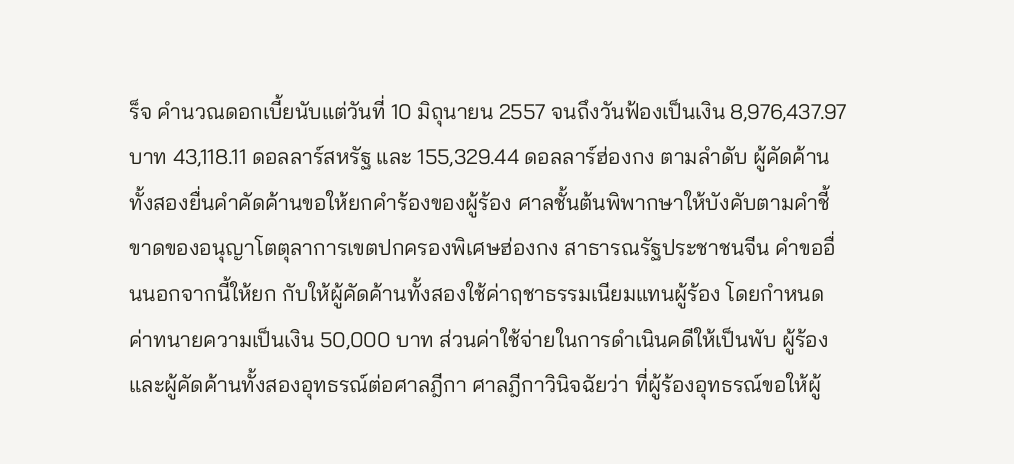ร็จ คำนวณดอกเบี้ยนับแต่วันที่ 10 มิถุนายน 2557 จนถึงวันฟ้องเป็นเงิน 8,976,437.97 บาท 43,118.11 ดอลลาร์สหรัฐ และ 155,329.44 ดอลลาร์ฮ่องกง ตามลำดับ ผู้คัดค้านทั้งสองยื่นคำคัดค้านขอให้ยกคำร้องของผู้ร้อง ศาลชั้นต้นพิพากษาให้บังคับตามคำชี้ขาดของอนุญาโตตุลาการเขตปกครองพิเศษฮ่องกง สาธารณรัฐประชาชนจีน คำขออื่นนอกจากนี้ให้ยก กับให้ผู้คัดค้านทั้งสองใช้ค่าฤชาธรรมเนียมแทนผู้ร้อง โดยกำหนดค่าทนายความเป็นเงิน 50,000 บาท ส่วนค่าใช้จ่ายในการดำเนินคดีให้เป็นพับ ผู้ร้องและผู้คัดค้านทั้งสองอุทธรณ์ต่อศาลฎีกา ศาลฎีกาวินิจฉัยว่า ที่ผู้ร้องอุทธรณ์ขอให้ผู้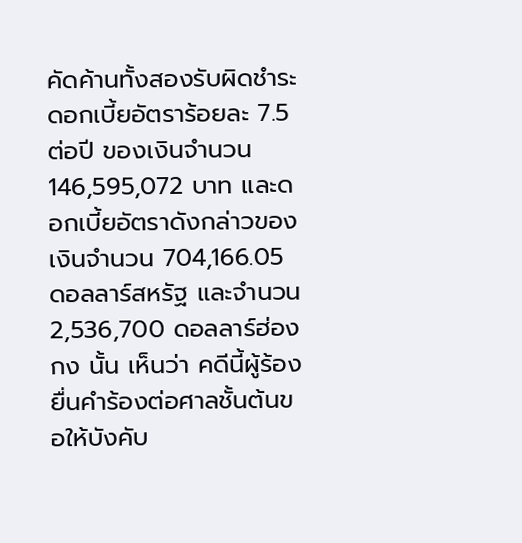คัดค้านทั้งสองรับผิดชำระดอกเบี้ยอัตราร้อยละ 7.5 ต่อปี ของเงินจำนวน 146,595,072 บาท และดอกเบี้ยอัตราดังกล่าวของเงินจำนวน 704,166.05 ดอลลาร์สหรัฐ และจำนวน 2,536,700 ดอลลาร์ฮ่องกง นั้น เห็นว่า คดีนี้ผู้ร้องยื่นคำร้องต่อศาลชั้นต้นขอให้บังคับ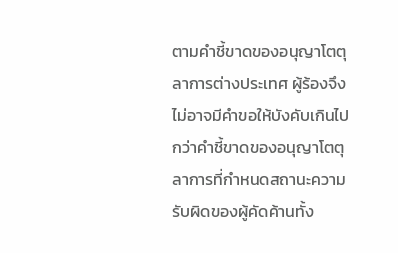ตามคำชี้ขาดของอนุญาโตตุลาการต่างประเทศ ผู้ร้องจึงไม่อาจมีคำขอให้บังคับเกินไปกว่าคำชี้ขาดของอนุญาโตตุลาการที่กำหนดสถานะความรับผิดของผู้คัดค้านทั้ง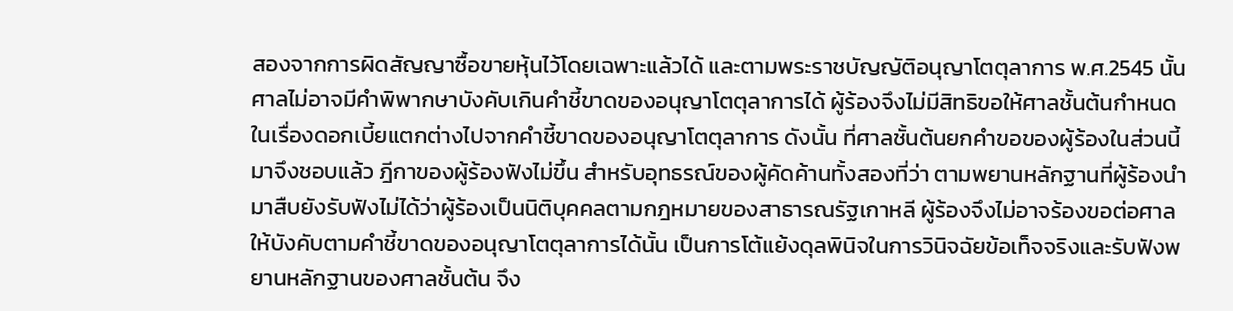สองจากการผิดสัญญาซื้อขายหุ้นไว้โดยเฉพาะแล้วได้ และตามพระราชบัญญัติอนุญาโตตุลาการ พ.ศ.2545 นั้น ศาลไม่อาจมีคำพิพากษาบังคับเกินคำชี้ขาดของอนุญาโตตุลาการได้ ผู้ร้องจึงไม่มีสิทธิขอให้ศาลชั้นต้นกำหนดในเรื่องดอกเบี้ยแตกต่างไปจากคำชี้ขาดของอนุญาโตตุลาการ ดังนั้น ที่ศาลชั้นต้นยกคำขอของผู้ร้องในส่วนนี้มาจึงชอบแล้ว ฎีกาของผู้ร้องฟังไม่ขึ้น สำหรับอุทธรณ์ของผู้คัดค้านทั้งสองที่ว่า ตามพยานหลักฐานที่ผู้ร้องนำมาสืบยังรับฟังไม่ได้ว่าผู้ร้องเป็นนิติบุคคลตามกฎหมายของสาธารณรัฐเกาหลี ผู้ร้องจึงไม่อาจร้องขอต่อศาลให้บังคับตามคำชี้ขาดของอนุญาโตตุลาการได้นั้น เป็นการโต้แย้งดุลพินิจในการวินิจฉัยข้อเท็จจริงและรับฟังพยานหลักฐานของศาลชั้นต้น จึง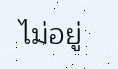ไม่อยู่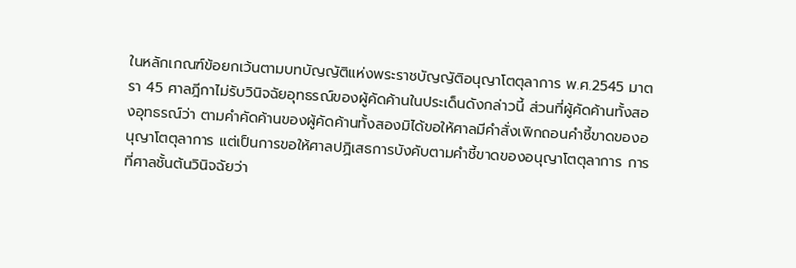ในหลักเกณฑ์ข้อยกเว้นตามบทบัญญัติแห่งพระราชบัญญัติอนุญาโตตุลาการ พ.ศ.2545 มาตรา 45 ศาลฎีกาไม่รับวินิจฉัยอุทธรณ์ของผู้คัดค้านในประเด็นดังกล่าวนี้ ส่วนที่ผู้คัดค้านทั้งสองอุทธรณ์ว่า ตามคำคัดค้านของผู้คัดค้านทั้งสองมิได้ขอให้ศาลมีคำสั่งเพิกถอนคำชี้ขาดของอนุญาโตตุลาการ แต่เป็นการขอให้ศาลปฏิเสธการบังคับตามคำชี้ขาดของอนุญาโตตุลาการ การที่ศาลชั้นต้นวินิจฉัยว่า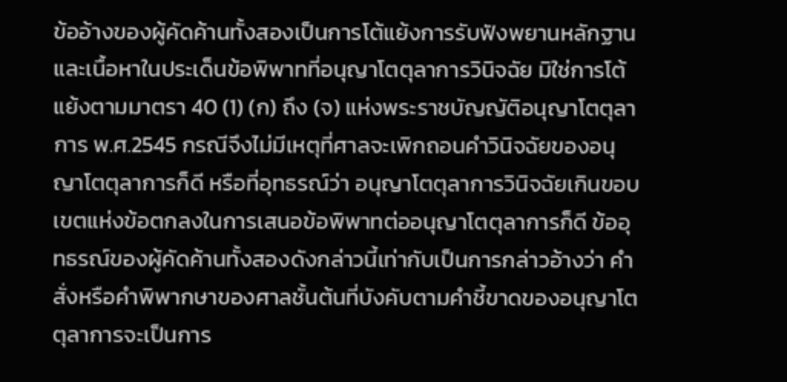ข้ออ้างของผู้คัดค้านทั้งสองเป็นการโต้แย้งการรับฟังพยานหลักฐานและเนื้อหาในประเด็นข้อพิพาทที่อนุญาโตตุลาการวินิจฉัย มิใช่การโต้แย้งตามมาตรา 40 (1) (ก) ถึง (จ) แห่งพระราชบัญญัติอนุญาโตตุลาการ พ.ศ.2545 กรณีจึงไม่มีเหตุที่ศาลจะเพิกถอนคำวินิจฉัยของอนุญาโตตุลาการก็ดี หรือที่อุทธรณ์ว่า อนุญาโตตุลาการวินิจฉัยเกินขอบเขตแห่งข้อตกลงในการเสนอข้อพิพาทต่ออนุญาโตตุลาการก็ดี ข้ออุทธรณ์ของผู้คัดค้านทั้งสองดังกล่าวนี้เท่ากับเป็นการกล่าวอ้างว่า คำสั่งหรือคำพิพากษาของศาลชั้นต้นที่บังคับตามคำชี้ขาดของอนุญาโตตุลาการจะเป็นการ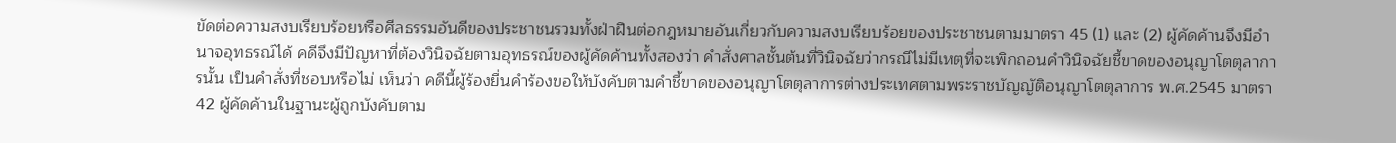ขัดต่อความสงบเรียบร้อยหรือศีลธรรมอันดีของประชาชนรวมทั้งฝ่าฝืนต่อกฎหมายอันเกี่ยวกับความสงบเรียบร้อยของประชาชนตามมาตรา 45 (1) และ (2) ผู้คัดค้านจึงมีอำนาจอุทธรณ์ได้ คดีจึงมีปัญหาที่ต้องวินิจฉัยตามอุทธรณ์ของผู้คัดค้านทั้งสองว่า คำสั่งศาลชั้นต้นที่วินิจฉัยว่ากรณีไม่มีเหตุที่จะเพิกถอนคำวินิจฉัยชี้ขาดของอนุญาโตตุลาการนั้น เป็นคำสั่งที่ชอบหรือไม่ เห็นว่า คดีนี้ผู้ร้องยื่นคำร้องขอให้บังคับตามคำชี้ขาดของอนุญาโตตุลาการต่างประเทศตามพระราชบัญญัติอนุญาโตตุลาการ พ.ศ.2545 มาตรา 42 ผู้คัดค้านในฐานะผู้ถูกบังคับตาม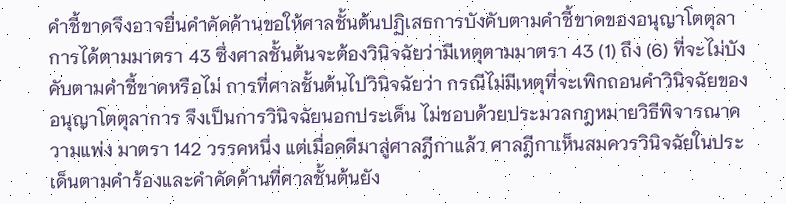คำชี้ขาดจึงอาจยื่นคำคัดค้านขอให้ศาลชั้นต้นปฏิเสธการบังคับตามคำชี้ขาดของอนุญาโตตุลาการได้ตามมาตรา 43 ซึ่งศาลชั้นต้นจะต้องวินิจฉัยว่ามีเหตุตามมาตรา 43 (1) ถึง (6) ที่จะไม่บังคับตามคำชี้ขาดหรือไม่ การที่ศาลชั้นต้นไปวินิจฉัยว่า กรณีไม่มีเหตุที่จะเพิกถอนคำวินิจฉัยของอนุญาโตตุลาการ จึงเป็นการวินิจฉัยนอกประเด็น ไม่ชอบด้วยประมวลกฎหมายวิธีพิจารณาความแพ่ง มาตรา 142 วรรคหนึ่ง แต่เมื่อคดีมาสู่ศาลฎีกาแล้ว ศาลฎีกาเห็นสมควรวินิจฉัยในประเด็นตามคำร้องและคำคัดค้านที่ศาลชั้นต้นยัง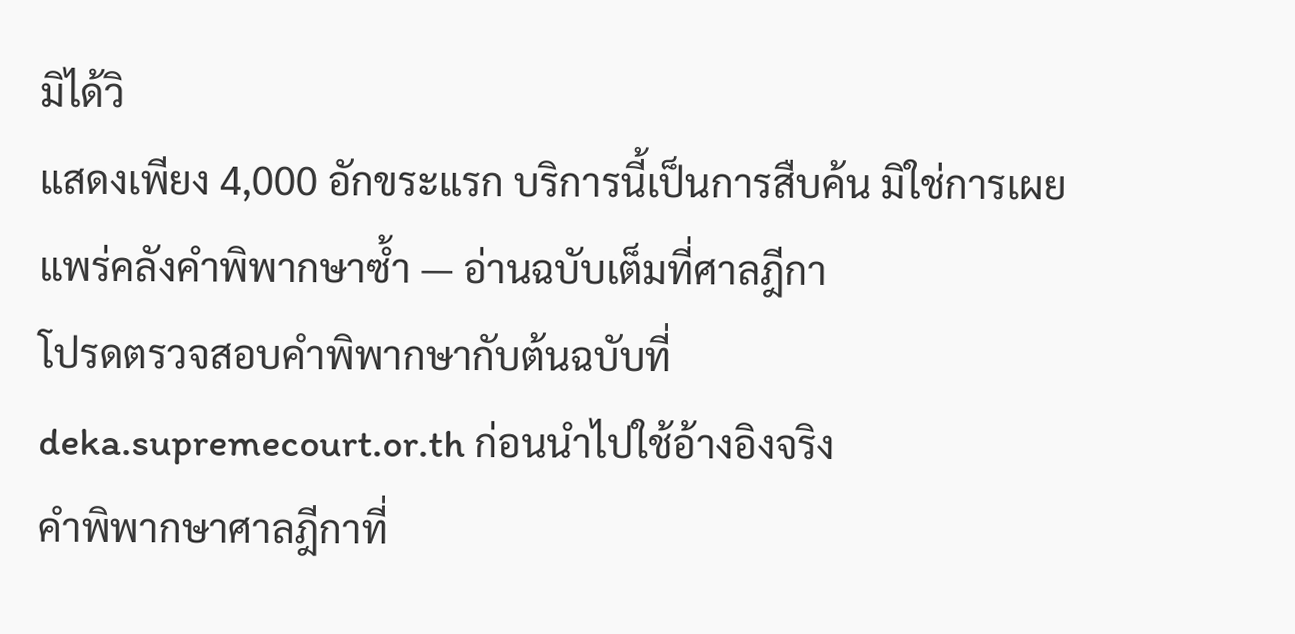มิได้วิ
แสดงเพียง 4,000 อักขระแรก บริการนี้เป็นการสืบค้น มิใช่การเผยแพร่คลังคำพิพากษาซ้ำ — อ่านฉบับเต็มที่ศาลฎีกา
โปรดตรวจสอบคำพิพากษากับต้นฉบับที่ deka.supremecourt.or.th ก่อนนำไปใช้อ้างอิงจริง
คำพิพากษาศาลฎีกาที่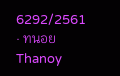6292/2561 · ทนอย Thanoy